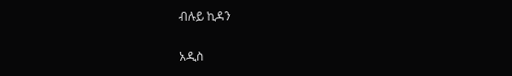ብሉይ ኪዳን

አዲስ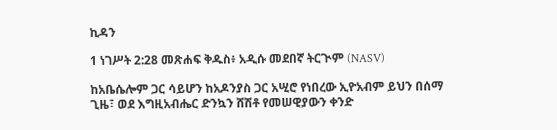ኪዳን

1 ነገሥት 2:28 መጽሐፍ ቅዱስ፥ አዲሱ መደበኛ ትርጒም (NASV)

ከአቤሴሎም ጋር ሳይሆን ከአዶንያስ ጋር አሢሮ የነበረው ኢዮአብም ይህን በሰማ ጊዜ፣ ወደ እግዚአብሔር ድንኳን ሸሽቶ የመሠዊያውን ቀንድ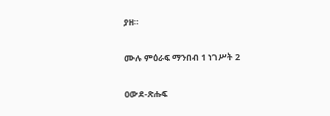ያዘ።

ሙሉ ምዕራፍ ማንበብ 1 ነገሥት 2

ዐውደ-ጽሑፍ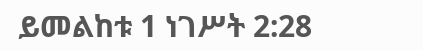ይመልከቱ 1 ነገሥት 2:28